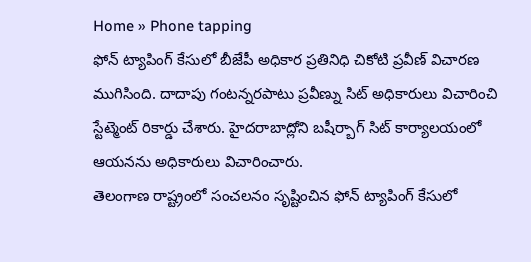Home » Phone tapping
ఫోన్ ట్యాపింగ్ కేసులో బీజేపీ అధికార ప్రతినిధి చికోటి ప్రవీణ్ విచారణ ముగిసింది. దాదాపు గంటన్నరపాటు ప్రవీణ్ను సిట్ అధికారులు విచారించి స్టేట్మెంట్ రికార్డు చేశారు. హైదరాబాద్లోని బషీర్బాగ్ సిట్ కార్యాలయంలో ఆయనను అధికారులు విచారించారు.
తెలంగాణ రాష్ట్రంలో సంచలనం సృష్టించిన ఫోన్ ట్యాపింగ్ కేసులో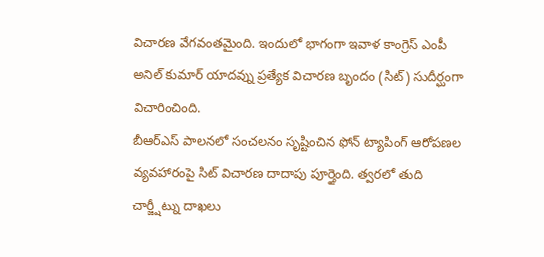విచారణ వేగవంతమైంది. ఇందులో భాగంగా ఇవాళ కాంగ్రెస్ ఎంపీ అనిల్ కుమార్ యాదవ్ను ప్రత్యేక విచారణ బృందం (సిట్) సుదీర్ఘంగా విచారించింది.
బీఆర్ఎస్ పాలనలో సంచలనం సృష్టించిన ఫోన్ ట్యాపింగ్ ఆరోపణల వ్యవహారంపై సిట్ విచారణ దాదాపు పూర్తైంది. త్వరలో తుది చార్జ్షీట్ను దాఖలు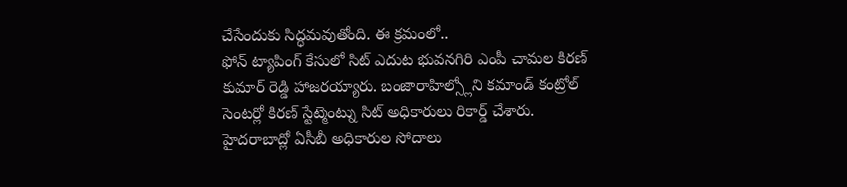చేసేందుకు సిద్ధమవుతోంది. ఈ క్రమంలో..
ఫోన్ ట్యాపింగ్ కేసులో సిట్ ఎదుట భువనగిరి ఎంపీ చామల కిరణ్ కుమార్ రెడ్డి హాజరయ్యారు. బంజారాహిల్స్లోని కమాండ్ కంట్రోల్ సెంటర్లో కిరణ్ స్టేట్మెంట్ను సిట్ అధికారులు రికార్డ్ చేశారు.
హైదరాబాద్లో ఏసీబీ అధికారుల సోదాలు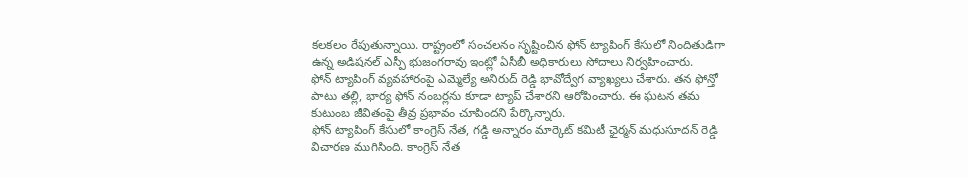కలకలం రేపుతున్నాయి. రాష్ట్రంలో సంచలనం సృష్టించిన ఫోన్ ట్యాపింగ్ కేసులో నిందితుడిగా ఉన్న అడిషనల్ ఎస్పీ భుజంగరావు ఇంట్లో ఏసీబీ అధికారులు సోదాలు నిర్వహించారు.
ఫోన్ ట్యాపింగ్ వ్యవహారంపై ఎమ్మెల్యే అనిరుద్ రెడ్డి భావోద్వేగ వ్యాఖ్యలు చేశారు. తన ఫోన్తో పాటు తల్లి, భార్య ఫోన్ నంబర్లను కూడా ట్యాప్ చేశారని ఆరోపించారు. ఈ ఘటన తమ కుటుంబ జీవితంపై తీవ్ర ప్రభావం చూపిందని పేర్కొన్నారు.
ఫోన్ ట్యాపింగ్ కేసులో కాంగ్రెస్ నేత, గడ్డి అన్నారం మార్కెట్ కమిటీ ఛైర్మన్ మధుసూదన్ రెడ్డి విచారణ ముగిసింది. కాంగ్రెస్ నేత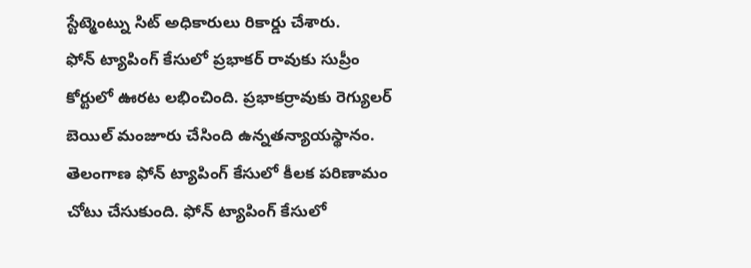స్టేట్మెంట్ను సిట్ అధికారులు రికార్డు చేశారు.
ఫోన్ ట్యాపింగ్ కేసులో ప్రభాకర్ రావుకు సుప్రీం కోర్టులో ఊరట లభించింది. ప్రభాకర్రావుకు రెగ్యులర్ బెయిల్ మంజూరు చేసింది ఉన్నతన్యాయస్థానం.
తెలంగాణ ఫోన్ ట్యాపింగ్ కేసులో కీలక పరిణామం చోటు చేసుకుంది. ఫోన్ ట్యాపింగ్ కేసులో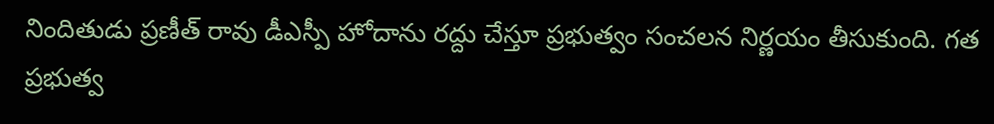నిందితుడు ప్రణీత్ రావు డీఎస్పీ హోదాను రద్దు చేస్తూ ప్రభుత్వం సంచలన నిర్ణయం తీసుకుంది. గత ప్రభుత్వ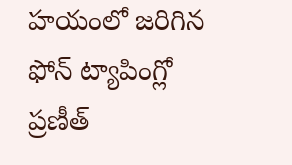హయంలో జరిగిన ఫోన్ ట్యాపింగ్లో ప్రణీత్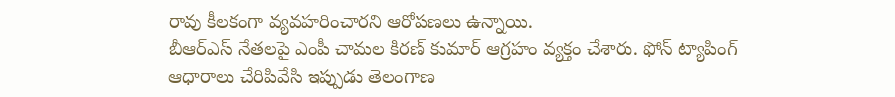రావు కీలకంగా వ్యవహరించారని ఆరోపణలు ఉన్నాయి.
బీఆర్ఎస్ నేతలపై ఎంపీ చామల కిరణ్ కుమార్ ఆగ్రహం వ్యక్తం చేశారు. ఫోన్ ట్యాపింగ్ ఆధారాలు చేరిపివేసి ఇప్పుడు తెలంగాణ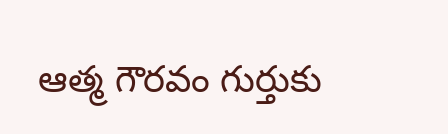ఆత్మ గౌరవం గుర్తుకు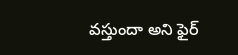వస్తుందా అని ఫైర్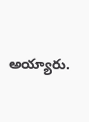అయ్యారు.